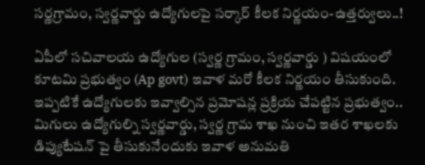సర్ణగ్రామం, స్వర్ణవార్డు ఉద్యోగులపై సర్కార్ కీలక నిర్ణయం-ఉత్తర్వులు..!

ఏపీలో సచివాలయ ఉద్యోగుల (స్వర్ణ గ్రామం, స్వర్ణవార్డు ) విషయంలో కూటమి ప్రభుత్వం (Ap govt) ఇవాళ మరో కీలక నిర్ణయం తీసుకుంది. ఇప్పటికే ఉద్యోగులకు ఇవ్వాల్సిన ప్రమోషన్ల ప్రక్రియ చేపట్టిన ప్రభుత్వం.. మిగులు ఉద్యోగుల్ని స్వర్ణవార్డు, స్వర్ణ గ్రామ శాఖ నుంచి ఇతర శాఖలకు డిప్యుటేషన్ పై తీసుకునేందుకు ఇవాళ అనుమతి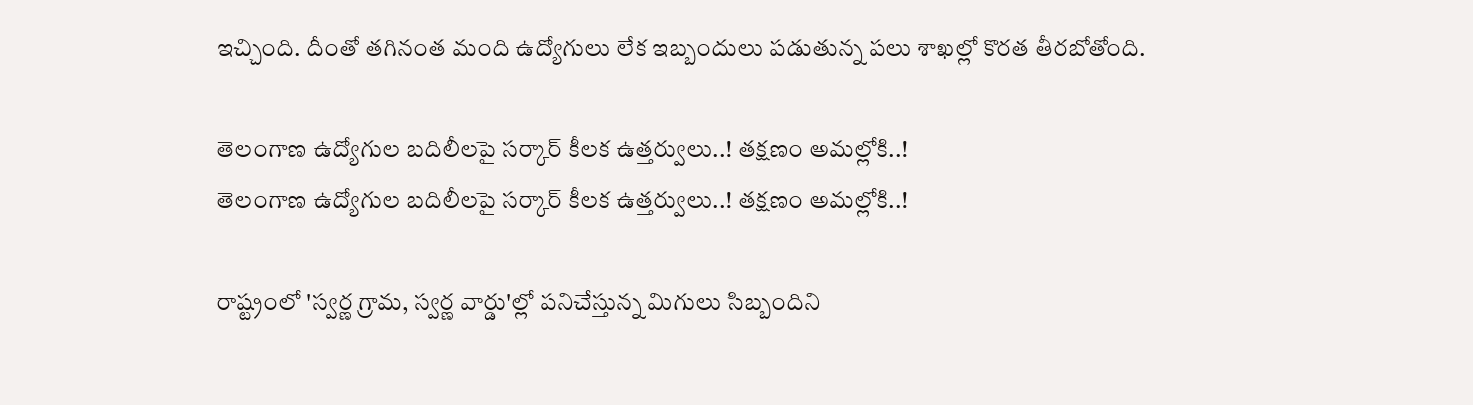ఇచ్చింది. దీంతో తగినంత మంది ఉద్యోగులు లేక ఇబ్బందులు పడుతున్న పలు శాఖల్లో కొరత తీరబోతోంది.

తెలంగాణ ఉద్యోగుల బదిలీలపై సర్కార్ కీలక ఉత్తర్వులు..! తక్షణం అమల్లోకి..!
తెలంగాణ ఉద్యోగుల బదిలీలపై సర్కార్ కీలక ఉత్తర్వులు..! తక్షణం అమల్లోకి..!

రాష్ట్రంలో 'స్వర్ణ గ్రామ, స్వర్ణ వార్డు'ల్లో పనిచేస్తున్న మిగులు సిబ్బందిని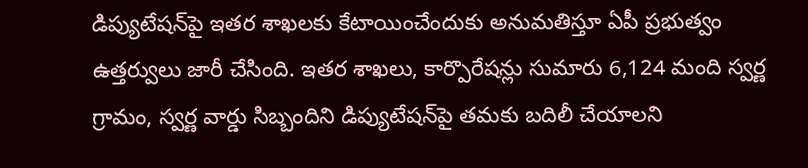డిప్యుటేషన్‌పై ఇతర శాఖలకు కేటాయించేందుకు అనుమతిస్తూ ఏపీ ప్రభుత్వం ఉత్తర్వులు జారీ చేసింది. ఇతర శాఖలు, కార్పొరేషన్లు సుమారు 6,124 మంది స్వర్ణ గ్రామం, స్వర్ణ వార్డు సిబ్బందిని డిప్యుటేషన్‌పై తమకు బదిలీ చేయాలని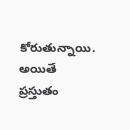కోరుతున్నాయి. అయితే ప్రస్తుతం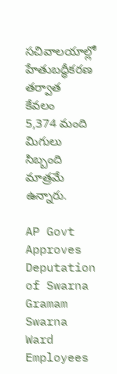సచివాలయాల్లో హేతుబద్ధీకరణ తర్వాత కేవలం 5,374 మంది మిగులు సిబ్బంది మాత్రమే ఉన్నారు.

AP Govt Approves Deputation of Swarna Gramam Swarna Ward Employees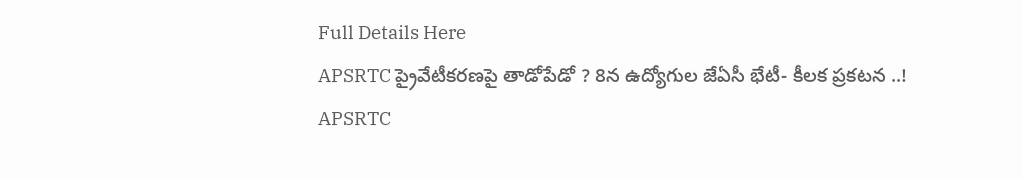Full Details Here
APSRTC ప్రైవేటీకరణపై తాడోపేడో ? 8న ఉద్యోగుల జేఏసీ భేటీ- కీలక ప్రకటన ..!
APSRTC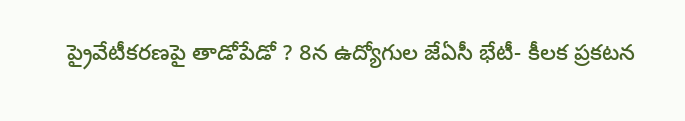ప్రైవేటీకరణపై తాడోపేడో ? 8న ఉద్యోగుల జేఏసీ భేటీ- కీలక ప్రకటన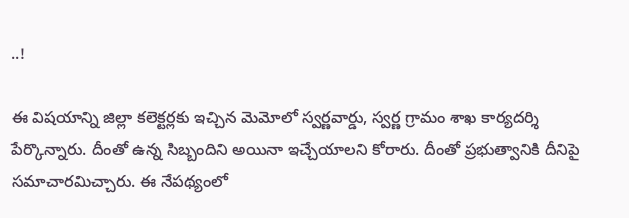..!

ఈ విషయాన్ని జిల్లా కలెక్టర్లకు ఇచ్చిన మెమోలో స్వర్ణవార్డు, స్వర్ణ గ్రామం శాఖ కార్యదర్శి పేర్కొన్నారు. దీంతో ఉన్న సిబ్బందిని అయినా ఇచ్చేయాలని కోరారు. దీంతో ప్రభుత్వానికి దీనిపై సమాచారమిచ్చారు. ఈ నేపథ్యంలో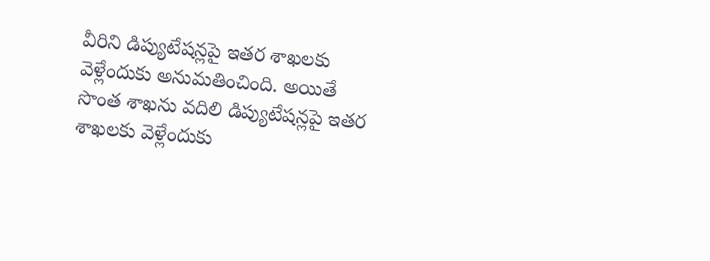వీరిని డిప్యుటేషన్లపై ఇతర శాఖలకు వెళ్లేందుకు అనుమతించింది. అయితే సొంత శాఖను వదిలి డిప్యుటేషన్లపై ఇతర శాఖలకు వెళ్లేందుకు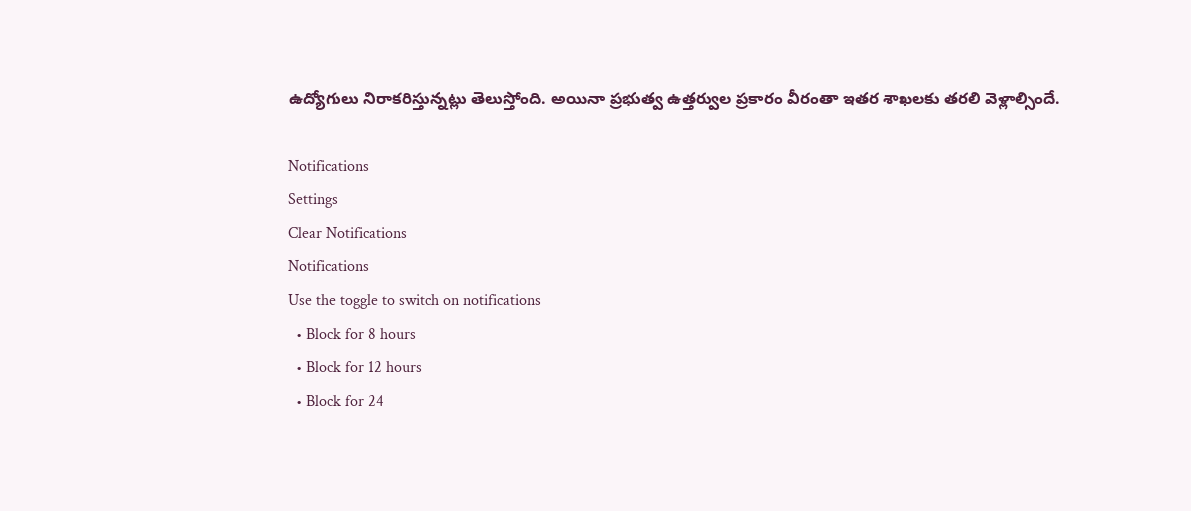ఉద్యోగులు నిరాకరిస్తున్నట్లు తెలుస్తోంది. అయినా ప్రభుత్వ ఉత్తర్వుల ప్రకారం వీరంతా ఇతర శాఖలకు తరలి వెళ్లాల్సిందే.

Notifications
Settings
Clear Notifications
Notifications
Use the toggle to switch on notifications
  • Block for 8 hours
  • Block for 12 hours
  • Block for 24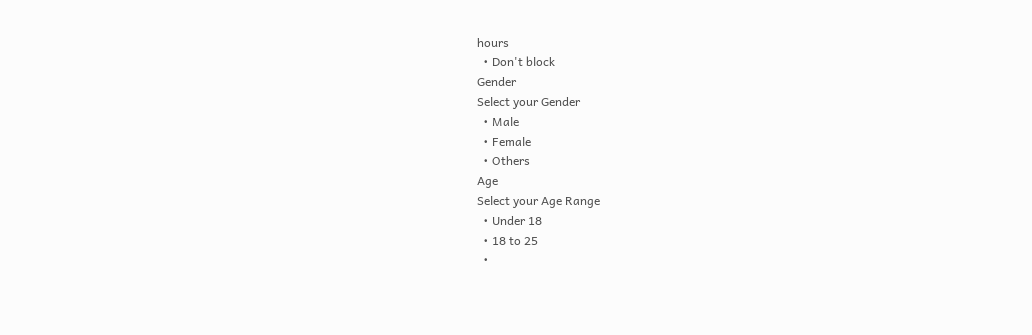hours
  • Don't block
Gender
Select your Gender
  • Male
  • Female
  • Others
Age
Select your Age Range
  • Under 18
  • 18 to 25
  •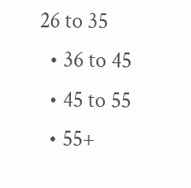26 to 35
  • 36 to 45
  • 45 to 55
  • 55+